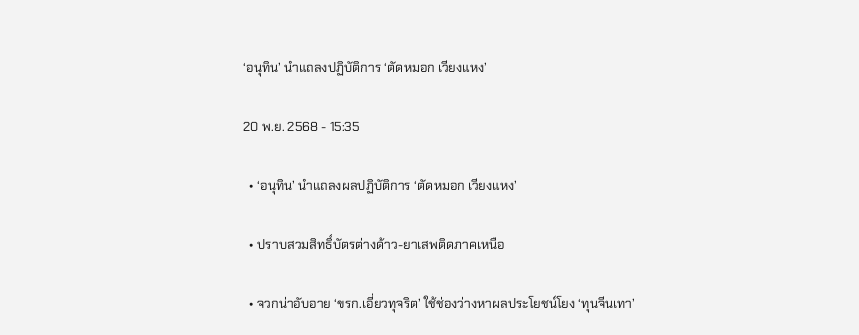‘อนุทิน’ นำแถลงปฏิบัติการ ‘ตัดหมอก เวียงแหง’

20 พ.ย. 2568 - 15:35

  • ‘อนุทิน’ นำแถลงผลปฏิบัติการ ‘ตัดหมอก เวียงแหง’

  • ปราบสวมสิทธิ์บัตรต่างด้าว-ยาเสพติดภาคเหนือ

  • จวกน่าอับอาย ‘ขรก.เอี่ยวทุจริต’ ใช้ช่องว่างหาผลประโยชน์โยง ‘ทุนจีนเทา’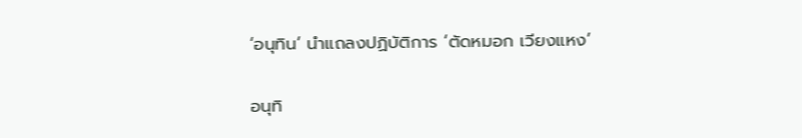‘อนุทิน’ นำแถลงปฏิบัติการ ‘ตัดหมอก เวียงแหง’

อนุทิ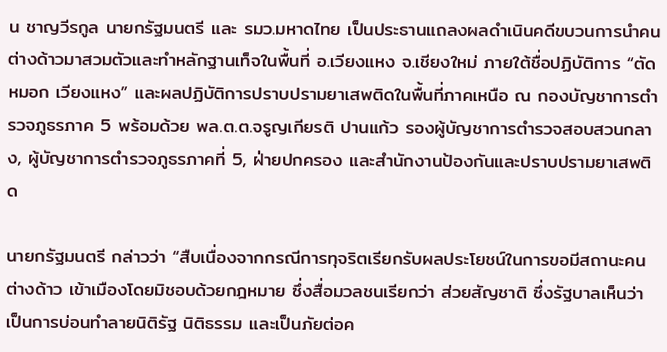น ชาญวีรกูล นายกรัฐมนตรี และ รมว.มหาดไทย เป็นประธานแถลงผลดำเนินคดีขบวนการนำคนต่างด้าวมาสวมตัวและทำหลักฐานเท็จในพื้นที่ อ.เวียงแหง จ.เชียงใหม่ ภายใต้ชื่อปฏิบัติการ “ตัดหมอก เวียงแหง” และผลปฏิบัติการปราบปรามยาเสพติดในพื้นที่ภาคเหนือ ณ กองบัญชาการตำรวจภูธรภาค 5 พร้อมด้วย พล.ต.ต.จรูญเกียรติ ปานแก้ว รองผู้บัญชาการตำรวจสอบสวนกลาง, ผู้บัญชาการตำรวจภูธรภาคที่ 5, ฝ่ายปกครอง และสำนักงานป้องกันและปราบปรามยาเสพติด

นายกรัฐมนตรี กล่าวว่า “สืบเนื่องจากกรณีการทุจริตเรียกรับผลประโยชน์ในการขอมีสถานะคนต่างด้าว เข้าเมืองโดยมิชอบด้วยกฎหมาย ซึ่งสื่อมวลชนเรียกว่า ส่วยสัญชาติ ซึ่งรัฐบาลเห็นว่า เป็นการบ่อนทำลายนิติรัฐ นิติธรรม และเป็นภัยต่อค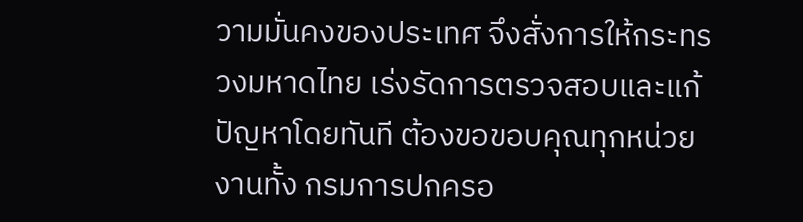วามมั่นคงของประเทศ จึงสั่งการให้กระทรวงมหาดไทย เร่งรัดการตรวจสอบและแก้ปัญหาโดยทันที ต้องขอขอบคุณทุกหน่วยงานทั้ง กรมการปกครอ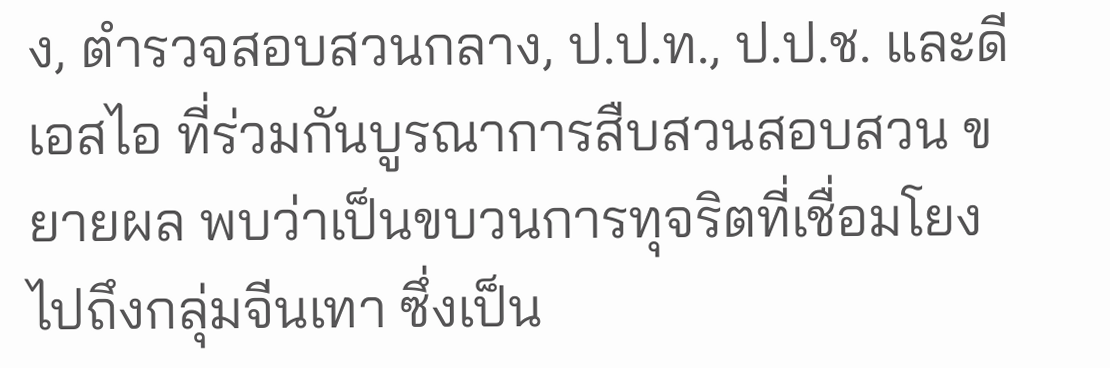ง, ตำรวจสอบสวนกลาง, ป.ป.ท., ป.ป.ช. และดีเอสไอ ที่ร่วมกันบูรณาการสืบสวนสอบสวน ขยายผล พบว่าเป็นขบวนการทุจริตที่เชื่อมโยงไปถึงกลุ่มจีนเทา ซึ่งเป็น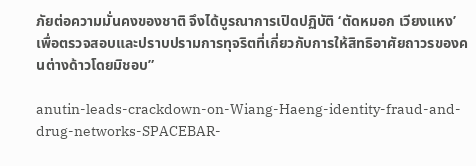ภัยต่อความมั่นคงของชาติ จึงได้บูรณาการเปิดปฏิบัติ ‘ตัดหมอก เวียงแหง’ เพื่อตรวจสอบและปราบปรามการทุจริตที่เกี่ยวกับการให้สิทธิอาศัยถาวรของคนต่างด้าวโดยมิชอบ”

anutin-leads-crackdown-on-Wiang-Haeng-identity-fraud-and-drug-networks-SPACEBAR-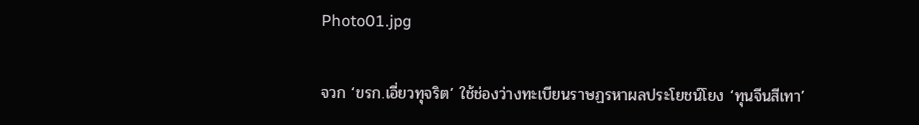Photo01.jpg

จวก ‘ขรก.เอี่ยวทุจริต’ ใช้ช่องว่างทะเบียนราษฏรหาผลประโยชน์โยง ‘ทุนจีนสีเทา’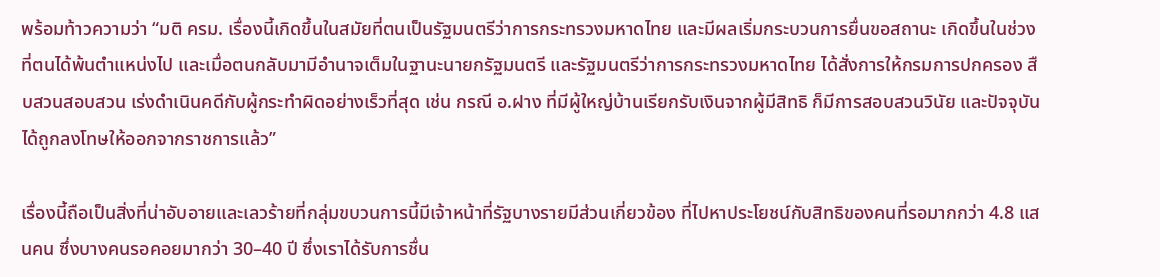พร้อมท้าวความว่า “มติ ครม. เรื่องนี้เกิดขึ้นในสมัยที่ตนเป็นรัฐมนตรีว่าการกระทรวงมหาดไทย และมีผลเริ่มกระบวนการยื่นขอสถานะ เกิดขึ้นในช่วงที่ตนได้พ้นตำแหน่งไป และเมื่อตนกลับมามีอำนาจเต็มในฐานะนายกรัฐมนตรี และรัฐมนตรีว่าการกระทรวงมหาดไทย ได้สั่งการให้กรมการปกครอง สืบสวนสอบสวน เร่งดำเนินคดีกับผู้กระทำผิดอย่างเร็วที่สุด เช่น กรณี อ.ฝาง ที่มีผู้ใหญ่บ้านเรียกรับเงินจากผู้มีสิทธิ ก็มีการสอบสวนวินัย และปัจจุบันได้ถูกลงโทษให้ออกจากราชการแล้ว”

เรื่องนี้ถือเป็นสิ่งที่น่าอับอายและเลวร้ายที่กลุ่มขบวนการนี้มีเจ้าหน้าที่รัฐบางรายมีส่วนเกี่ยวข้อง ที่ไปหาประโยชน์กับสิทธิของคนที่รอมากกว่า 4.8 แสนคน ซึ่งบางคนรอคอยมากว่า 30–40 ปี ซึ่งเราได้รับการชื่น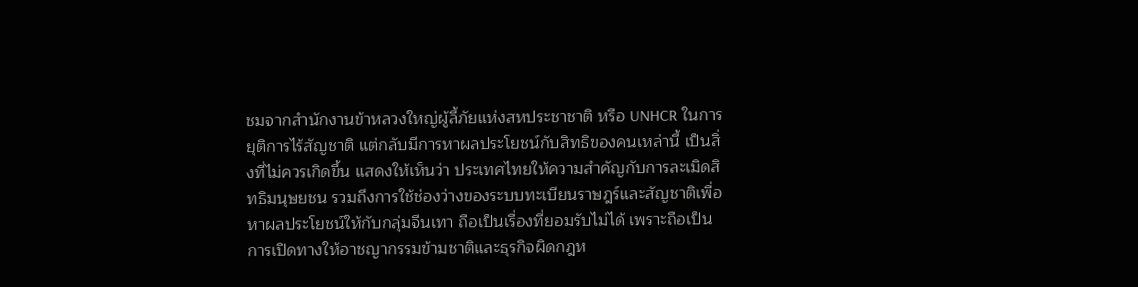ชมจากสำนักงานข้าหลวงใหญ่ผู้ลี้ภัยแห่งสหประชาชาติ หรือ UNHCR ในการยุติการไร้สัญชาติ แต่กลับมีการหาผลประโยชน์กับสิทธิของคนเหล่านี้ เป็นสิ่งที่ไม่ควรเกิดขึ้น แสดงให้เห็นว่า ประเทศไทยให้ความสำคัญกับการละเมิดสิทธิมนุษยชน รวมถึงการใช้ช่องว่างของระบบทะเบียนราษฎร์และสัญชาติเพื่อหาผลประโยชน์ให้กับกลุ่มจีนเทา ถือเป็นเรื่องที่ยอมรับไม่ได้ เพราะถือเป็นการเปิดทางให้อาชญากรรมข้ามชาติและธุรกิจผิดกฎห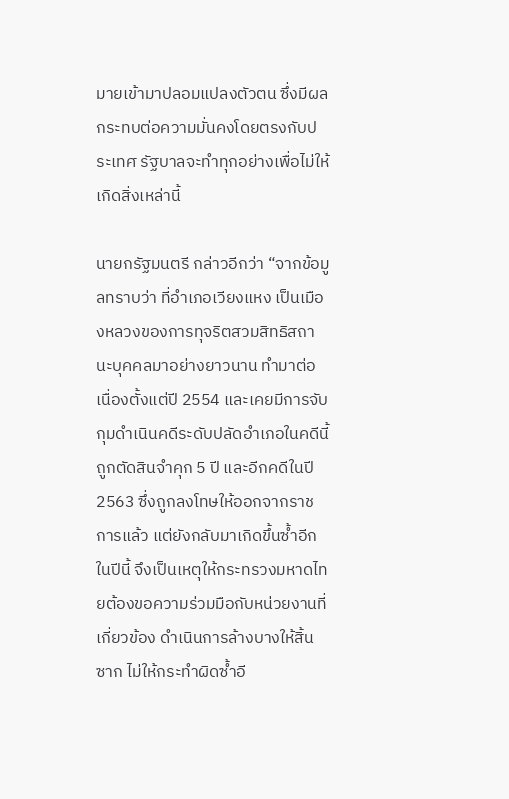มายเข้ามาปลอมแปลงตัวตน ซึ่งมีผลกระทบต่อความมั่นคงโดยตรงกับประเทศ รัฐบาลจะทำทุกอย่างเพื่อไม่ให้เกิดสิ่งเหล่านี้

นายกรัฐมนตรี กล่าวอีกว่า “จากข้อมูลทราบว่า ที่อำเภอเวียงแหง เป็นเมืองหลวงของการทุจริตสวมสิทธิสถานะบุคคลมาอย่างยาวนาน ทำมาต่อเนื่องตั้งแต่ปี 2554 และเคยมีการจับกุมดำเนินคดีระดับปลัดอำเภอในคดีนี้ ถูกตัดสินจำคุก 5 ปี และอีกคดีในปี 2563 ซึ่งถูกลงโทษให้ออกจากราชการแล้ว แต่ยังกลับมาเกิดขึ้นซ้ำอีกในปีนี้ จึงเป็นเหตุให้กระทรวงมหาดไทยต้องขอความร่วมมือกับหน่วยงานที่เกี่ยวข้อง ดำเนินการล้างบางให้สิ้นซาก ไม่ให้กระทำผิดซ้ำอี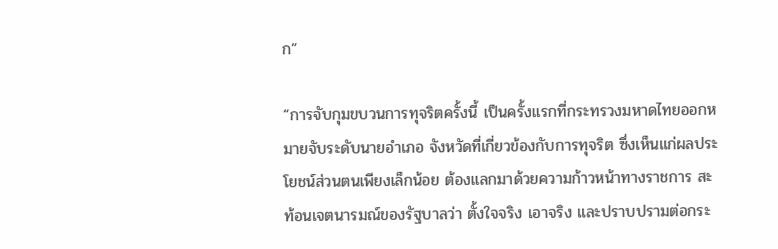ก”

“การจับกุมขบวนการทุจริตครั้งนี้ เป็นครั้งแรกที่กระทรวงมหาดไทยออกหมายจับระดับนายอำเภอ จังหวัดที่เกี่ยวข้องกับการทุจริต ซึ่งเห็นแก่ผลประโยชน์ส่วนตนเพียงเล็กน้อย ต้องแลกมาด้วยความก้าวหน้าทางราชการ สะท้อนเจตนารมณ์ของรัฐบาลว่า ตั้งใจจริง เอาจริง และปราบปรามต่อกระ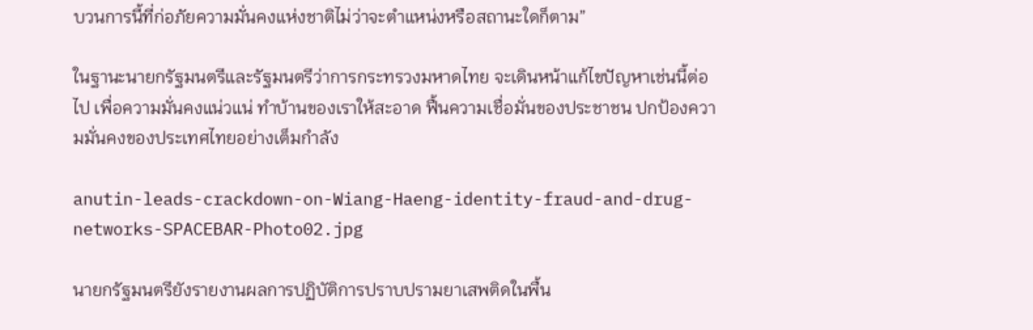บวนการนี้ที่ก่อภัยความมั่นคงแห่งชาติไม่ว่าจะตำแหน่งหรือสถานะใดก็ตาม”

ในฐานะนายกรัฐมนตรีและรัฐมนตรีว่าการกระทรวงมหาดไทย จะเดินหน้าแก้ไขปัญหาเช่นนี้ต่อไป เพื่อความมั่นคงแน่วแน่ ทำบ้านของเราให้สะอาด ฟื้นความเชื่อมั่นของประชาชน ปกป้องความมั่นคงของประเทศไทยอย่างเต็มกำลัง

anutin-leads-crackdown-on-Wiang-Haeng-identity-fraud-and-drug-networks-SPACEBAR-Photo02.jpg

นายกรัฐมนตรียังรายงานผลการปฏิบัติการปราบปรามยาเสพติดในพื้น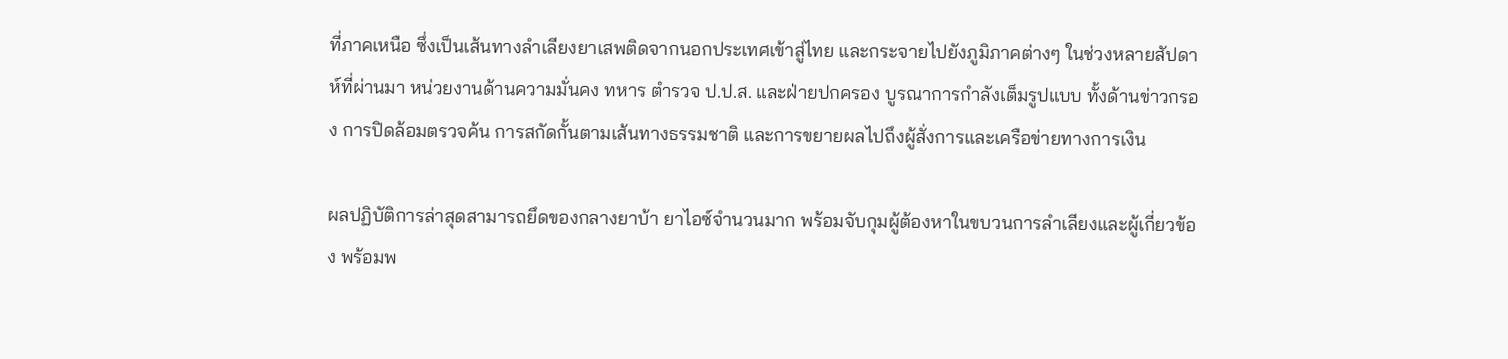ที่ภาคเหนือ ซึ่งเป็นเส้นทางลำเลียงยาเสพติดจากนอกประเทศเข้าสู่ไทย และกระจายไปยังภูมิภาคต่างๆ ในช่วงหลายสัปดาห์ที่ผ่านมา หน่วยงานด้านความมั่นคง ทหาร ตำรวจ ป.ป.ส. และฝ่ายปกครอง บูรณาการกำลังเต็มรูปแบบ ทั้งด้านข่าวกรอง การปิดล้อมตรวจค้น การสกัดกั้นตามเส้นทางธรรมชาติ และการขยายผลไปถึงผู้สั่งการและเครือข่ายทางการเงิน

ผลปฏิบัติการล่าสุดสามารถยึดของกลางยาบ้า ยาไอซ์จำนวนมาก พร้อมจับกุมผู้ต้องหาในขบวนการลำเลียงและผู้เกี่ยวข้อง พร้อมพ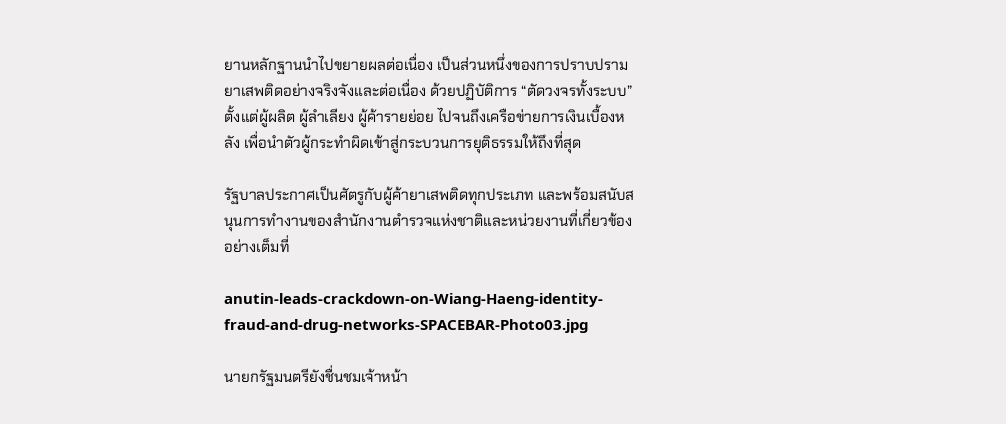ยานหลักฐานนำไปขยายผลต่อเนื่อง เป็นส่วนหนึ่งของการปราบปรามยาเสพติดอย่างจริงจังและต่อเนื่อง ด้วยปฏิบัติการ “ตัดวงจรทั้งระบบ” ตั้งแต่ผู้ผลิต ผู้ลำเลียง ผู้ค้ารายย่อย ไปจนถึงเครือข่ายการเงินเบื้องหลัง เพื่อนำตัวผู้กระทำผิดเข้าสู่กระบวนการยุติธรรมให้ถึงที่สุด

รัฐบาลประกาศเป็นศัตรูกับผู้ค้ายาเสพติดทุกประเภท และพร้อมสนับสนุนการทำงานของสำนักงานตำรวจแห่งชาติและหน่วยงานที่เกี่ยวข้องอย่างเต็มที่

anutin-leads-crackdown-on-Wiang-Haeng-identity-fraud-and-drug-networks-SPACEBAR-Photo03.jpg

นายกรัฐมนตรียังชื่นชมเจ้าหน้า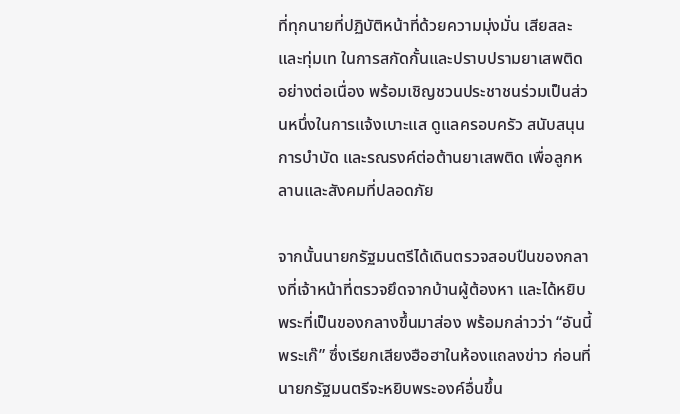ที่ทุกนายที่ปฏิบัติหน้าที่ด้วยความมุ่งมั่น เสียสละ และทุ่มเท ในการสกัดกั้นและปราบปรามยาเสพติดอย่างต่อเนื่อง พร้อมเชิญชวนประชาชนร่วมเป็นส่วนหนึ่งในการแจ้งเบาะแส ดูแลครอบครัว สนับสนุนการบำบัด และรณรงค์ต่อต้านยาเสพติด เพื่อลูกหลานและสังคมที่ปลอดภัย

จากนั้นนายกรัฐมนตรีได้เดินตรวจสอบปืนของกลางที่เจ้าหน้าที่ตรวจยึดจากบ้านผู้ต้องหา และได้หยิบพระที่เป็นของกลางขึ้นมาส่อง พร้อมกล่าวว่า “อันนี้พระเก๊” ซึ่งเรียกเสียงฮือฮาในห้องแถลงข่าว ก่อนที่นายกรัฐมนตรีจะหยิบพระองค์อื่นขึ้น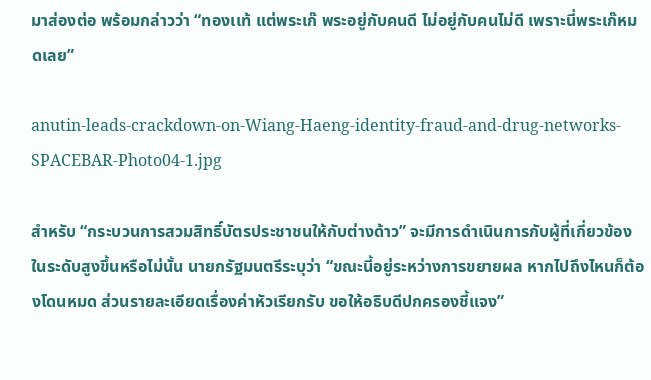มาส่องต่อ พร้อมกล่าวว่า “ทองเเท้ แต่พระเก๊ พระอยู่กับคนดี ไม่อยู่กับคนไม่ดี เพราะนี่พระเก๊หมดเลย”

anutin-leads-crackdown-on-Wiang-Haeng-identity-fraud-and-drug-networks-SPACEBAR-Photo04-1.jpg

สำหรับ “กระบวนการสวมสิทธิ์บัตรประชาชนให้กับต่างด้าว” จะมีการดำเนินการกับผู้ที่เกี่ยวข้องในระดับสูงขึ้นหรือไม่นั้น นายกรัฐมนตรีระบุว่า “ขณะนี้อยู่ระหว่างการขยายผล หากไปถึงไหนก็ต้องโดนหมด ส่วนรายละเอียดเรื่องค่าหัวเรียกรับ ขอให้อธิบดีปกครองชี้แจง”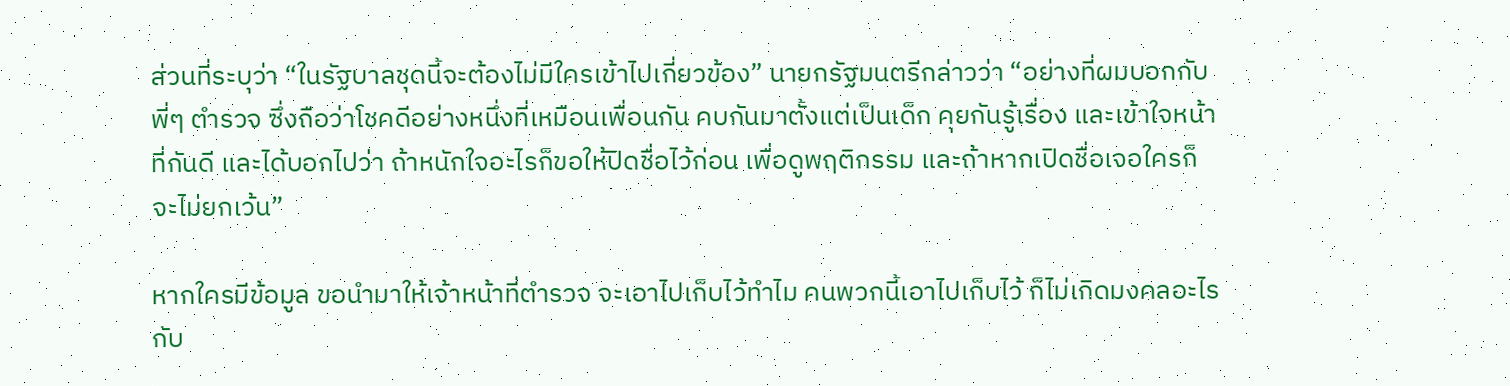ส่วนที่ระบุว่า “ในรัฐบาลชุดนี้จะต้องไม่มีใครเข้าไปเกี่ยวข้อง” นายกรัฐมนตรีกล่าวว่า “อย่างที่ผมบอกกับพี่ๆ ตำรวจ ซึ่งถือว่าโชคดีอย่างหนึ่งที่เหมือนเพื่อนกัน คบกันมาตั้งแต่เป็นเด็ก คุยกันรู้เรื่อง และเข้าใจหน้าที่กันดี และได้บอกไปว่า ถ้าหนักใจอะไรก็ขอให้ปิดชื่อไว้ก่อน เพื่อดูพฤติกรรม และถ้าหากเปิดชื่อเจอใครก็จะไม่ยกเว้น”

หากใครมีข้อมูล ขอนำมาให้เจ้าหน้าที่ตำรวจ จะเอาไปเก็บไว้ทำไม คนพวกนี้เอาไปเก็บไว้ ก็ไม่เกิดมงคลอะไรกับ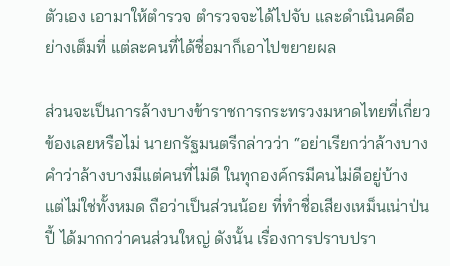ตัวเอง เอามาให้ตำรวจ ตำรวจจะได้ไปจับ และดำเนินคดีอย่างเต็มที่ แต่ละคนที่ได้ชื่อมาก็เอาไปขยายผล

ส่วนจะเป็นการล้างบางข้าราชการกระทรวงมหาดไทยที่เกี่ยวข้องเลยหรือไม่ นายกรัฐมนตรีกล่าวว่า “อย่าเรียกว่าล้างบาง คำว่าล้างบางมีแต่คนที่ไม่ดี ในทุกองค์กรมีคนไม่ดีอยู่บ้าง แต่ไม่ใช่ทั้งหมด ถือว่าเป็นส่วนน้อย ที่ทำชื่อเสียงเหม็นเน่าป่นปี้ ได้มากกว่าคนส่วนใหญ่ ดังนั้น เรื่องการปราบปรา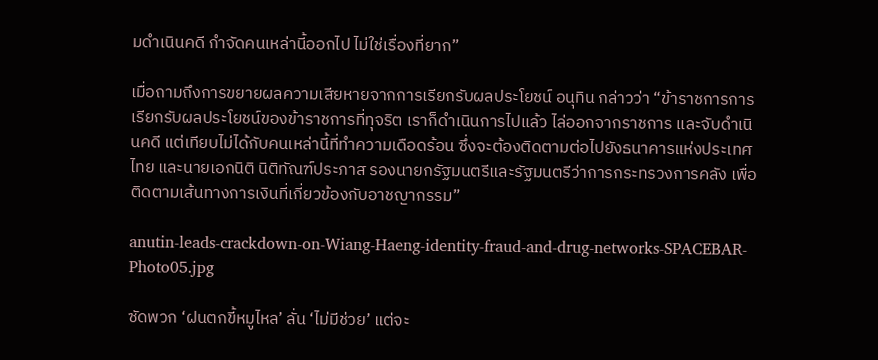มดำเนินคดี กำจัดคนเหล่านี้ออกไป ไม่ใช่เรื่องที่ยาก”

เมื่อถามถึงการขยายผลความเสียหายจากการเรียกรับผลประโยชน์ อนุทิน กล่าวว่า “ข้าราชการการเรียกรับผลประโยชน์ของข้าราชการที่ทุจริต เราก็ดำเนินการไปแล้ว ไล่ออกจากราชการ และจับดำเนินคดี แต่เทียบไม่ได้กับคนเหล่านี้ที่ทำความเดือดร้อน ซึ่งจะต้องติดตามต่อไปยังธนาคารแห่งประเทศไทย และนายเอกนิติ นิติทัณฑ์ประภาส รองนายกรัฐมนตรีและรัฐมนตรีว่าการกระทรวงการคลัง เพื่อติดตามเส้นทางการเงินที่เกี่ยวข้องกับอาชญากรรม”

anutin-leads-crackdown-on-Wiang-Haeng-identity-fraud-and-drug-networks-SPACEBAR-Photo05.jpg

ซัดพวก ‘ฝนตกขี้หมูไหล’ ลั่น ‘ไม่มีช่วย’ แต่จะ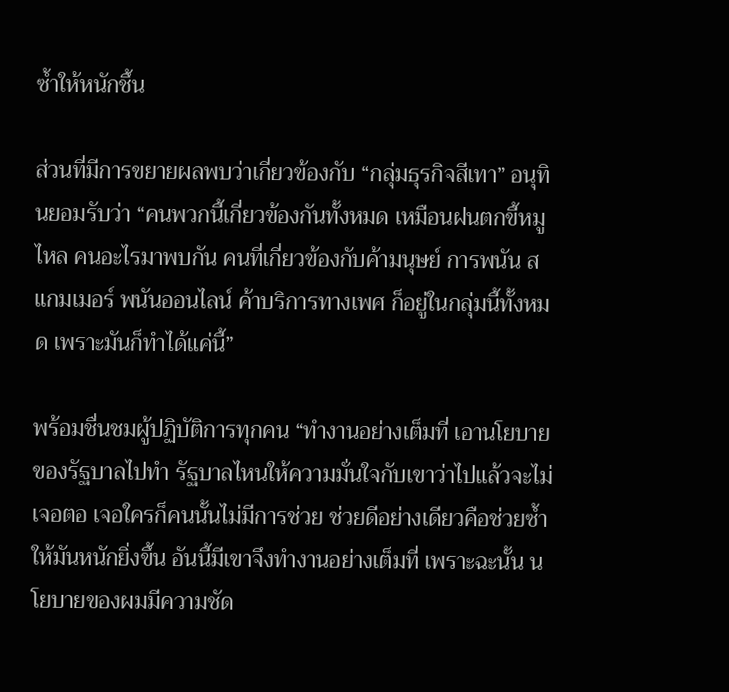ซ้ำให้หนักชึ้น

ส่วนที่มีการขยายผลพบว่าเกี่ยวข้องกับ “กลุ่มธุรกิจสีเทา” อนุทินยอมรับว่า “คนพวกนี้เกี่ยวข้องกันทั้งหมด เหมือนฝนตกขี้หมูไหล คนอะไรมาพบกัน คนที่เกี่ยวข้องกับค้ามนุษย์ การพนัน สแกมเมอร์ พนันออนไลน์ ค้าบริการทางเพศ ก็อยู่ในกลุ่มนี้ทั้งหมด เพราะมันก็ทำได้แค่นี้”

พร้อมชื่นชมผู้ปฏิบัติการทุกคน “ทำงานอย่างเต็มที่ เอานโยบายของรัฐบาลไปทำ รัฐบาลไหนให้ความมั่นใจกับเขาว่าไปแล้วจะไม่เจอตอ เจอใครก็คนนั้นไม่มีการช่วย ช่วยดีอย่างเดียวคือช่วยซ้ำ ให้มันหนักยิ่งขึ้น อันนี้มีเขาจึงทำงานอย่างเต็มที่ เพราะฉะนั้น นโยบายของผมมีความชัด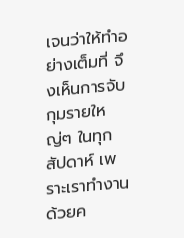เจนว่าให้ทำอย่างเต็มที่ จึงเห็นการจับกุมรายใหญ่ๆ ในทุกสัปดาห์ เพราะเราทำงานด้วยค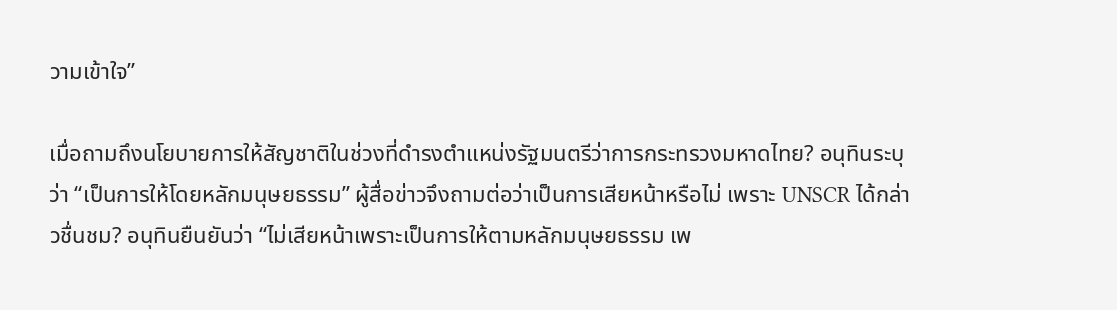วามเข้าใจ”

เมื่อถามถึงนโยบายการให้สัญชาติในช่วงที่ดำรงตำแหน่งรัฐมนตรีว่าการกระทรวงมหาดไทย? อนุทินระบุว่า “เป็นการให้โดยหลักมนุษยธรรม” ผู้สื่อข่าวจึงถามต่อว่าเป็นการเสียหน้าหรือไม่ เพราะ UNSCR ได้กล่าวชื่นชม? อนุทินยืนยันว่า “ไม่เสียหน้าเพราะเป็นการให้ตามหลักมนุษยธรรม เพ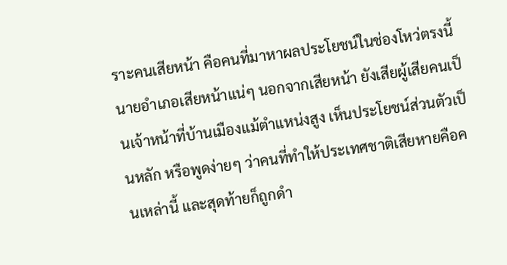ราะคนเสียหน้า คือคนที่มาหาผลประโยชน์ในช่องโหว่ตรงนี้ นายอำเภอเสียหน้าแน่ๆ นอกจากเสียหน้า ยังเสียผู้เสียคนเป็นเจ้าหน้าที่บ้านเมืองแม้ตำแหน่งสูง เห็นประโยชน์ส่วนตัวเป็นหลัก หรือพูดง่ายๆ ว่าคนที่ทำให้ประเทศชาติเสียหายคือคนเหล่านี้ และสุดท้ายก็ถูกดำ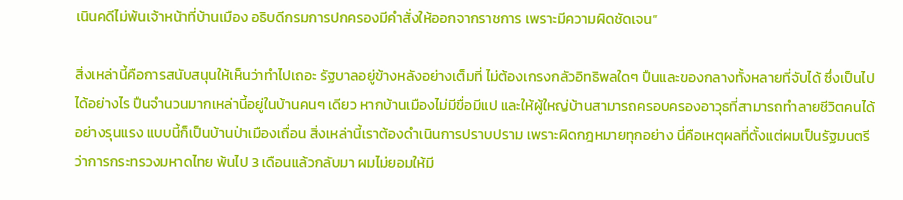เนินคดีไม่พ้นเจ้าหน้าที่บ้านเมือง อธิบดีกรมการปกครองมีคำสั่งให้ออกจากราชการ เพราะมีความผิดชัดเจน”

สิ่งเหล่านี้คือการสนับสนุนให้เห็นว่าทำไปเถอะ รัฐบาลอยู่ข้างหลังอย่างเต็มที่ ไม่ต้องเกรงกลัวอิทธิพลใดๆ ปืนและของกลางทั้งหลายที่จับได้ ซึ่งเป็นไปได้อย่างไร ปืนจำนวนมากเหล่านี้อยู่ในบ้านคนๆ เดียว หากบ้านเมืองไม่มีขื่อมีแป และให้ผู้ใหญ่บ้านสามารถครอบครองอาวุธที่สามารถทำลายชีวิตคนได้อย่างรุนแรง แบบนี้ก็เป็นบ้านป่าเมืองเถื่อน สิ่งเหล่านี้เราต้องดำเนินการปราบปราม เพราะผิดกฎหมายทุกอย่าง นี่คือเหตุผลที่ตั้งแต่ผมเป็นรัฐมนตรีว่าการกระทรวงมหาดไทย พ้นไป 3 เดือนแล้วกลับมา ผมไม่ยอมให้มี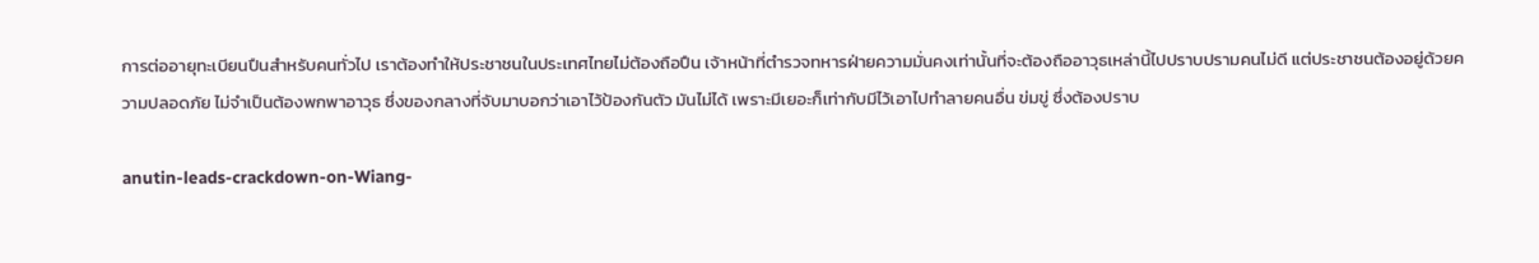การต่ออายุทะเบียนปืนสำหรับคนทั่วไป เราต้องทำให้ประชาชนในประเทศไทยไม่ต้องถือปืน เจ้าหน้าที่ตำรวจทหารฝ่ายความมั่นคงเท่านั้นที่จะต้องถืออาวุธเหล่านี้ไปปราบปรามคนไม่ดี แต่ประชาชนต้องอยู่ด้วยความปลอดภัย ไม่จำเป็นต้องพกพาอาวุธ ซึ่งของกลางที่จับมาบอกว่าเอาไว้ป้องกันตัว มันไม่ได้ เพราะมีเยอะก็เท่ากับมีไว้เอาไปทำลายคนอื่น ข่มขู่ ซึ่งต้องปราบ

anutin-leads-crackdown-on-Wiang-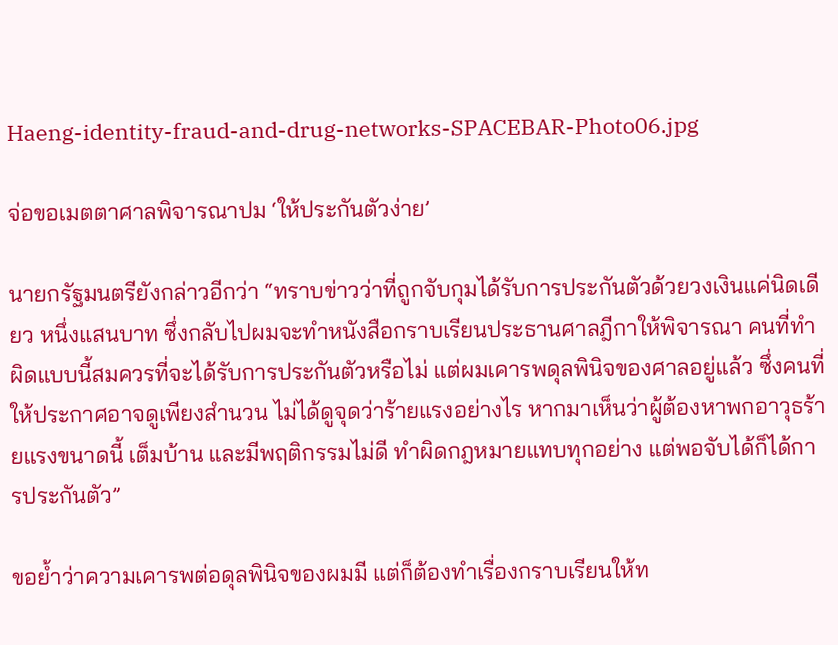Haeng-identity-fraud-and-drug-networks-SPACEBAR-Photo06.jpg

จ่อขอเมตตาศาลพิจารณาปม ‘ให้ประกันตัวง่าย’

นายกรัฐมนตรียังกล่าวอีกว่า “ทราบข่าวว่าที่ถูกจับกุมได้รับการประกันตัวด้วยวงเงินแค่นิดเดียว หนึ่งแสนบาท ซึ่งกลับไปผมจะทำหนังสือกราบเรียนประธานศาลฎีกาให้พิจารณา คนที่ทำผิดแบบนี้สมควรที่จะได้รับการประกันตัวหรือไม่ แต่ผมเคารพดุลพินิจของศาลอยู่แล้ว ซึ่งคนที่ให้ประกาศอาจดูเพียงสำนวน ไม่ได้ดูจุดว่าร้ายแรงอย่างไร หากมาเห็นว่าผู้ต้องหาพกอาวุธร้ายแรงขนาดนี้ เต็มบ้าน และมีพฤติกรรมไม่ดี ทำผิดกฎหมายแทบทุกอย่าง แต่พอจับได้ก็ได้การประกันตัว”

ขอย้ำว่าความเคารพต่อดุลพินิจของผมมี แต่ก็ต้องทำเรื่องกราบเรียนให้ท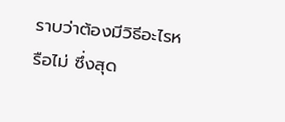ราบว่าต้องมีวิธีอะไรหรือไม่ ซึ่งสุด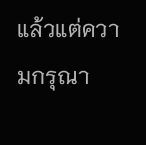แล้วแต่ความกรุณา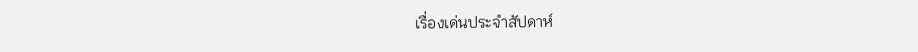เรื่องเด่นประจำสัปดาห์